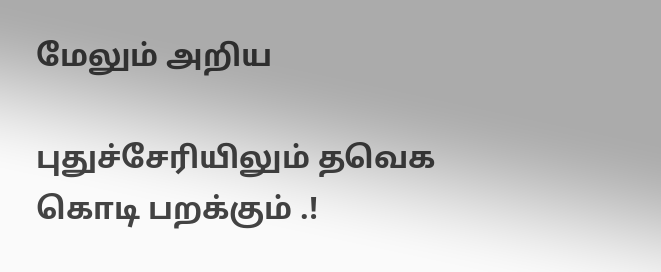மேலும் அறிய

புதுச்சேரியிலும் தவெக கொடி பறக்கும் .!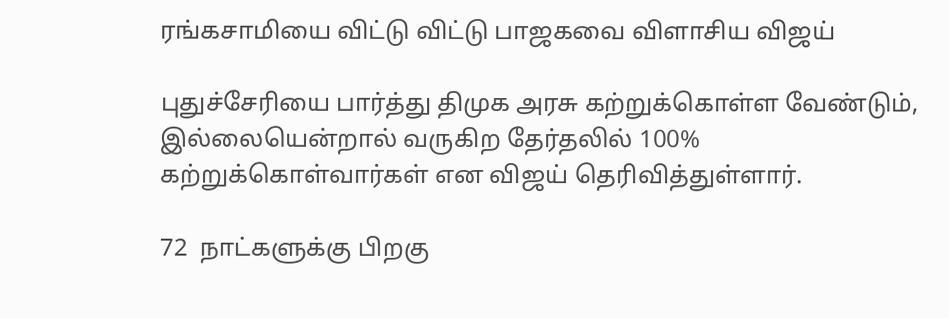ரங்கசாமியை விட்டு விட்டு பாஜகவை விளாசிய விஜய்

புதுச்சேரியை பார்த்து திமுக அரசு கற்றுக்கொள்ள வேண்டும், இல்லையென்றால் வருகிற தேர்தலில் 100% கற்றுக்கொள்வார்கள் என விஜய் தெரிவித்துள்ளார்.

72  நாட்களுக்கு பிறகு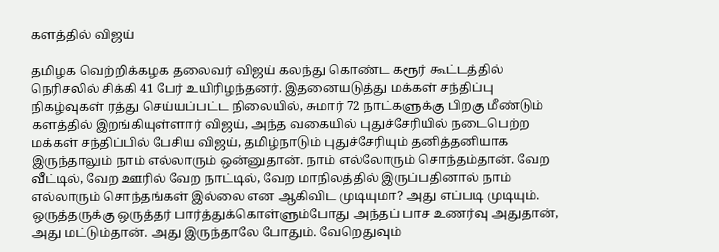களத்தில் விஜய்

தமிழக வெற்றிக்கழக தலைவர் விஜய் கலந்து கொண்ட கரூர் கூட்டத்தில் நெரிசலில் சிக்கி 41 பேர் உயிரிழந்தனர். இதனையடுத்து மக்கள் சந்திப்பு நிகழ்வுகள் ரத்து செய்யப்பட்ட நிலையில், சுமார் 72 நாட்களுக்கு பிறகு மீண்டும் களத்தில் இறங்கியுள்ளார் விஜய், அந்த வகையில் புதுச்சேரியில் நடைபெற்ற மக்கள் சந்திப்பில் பேசிய விஜய், தமிழ்நாடும் புதுச்சேரியும் தனித்தனியாக இருந்தாலும் நாம் எல்லாரும் ஒன்னுதான். நாம் எல்லோரும் சொந்தம்தான். வேற வீட்டில், வேற ஊரில் வேற நாட்டில், வேற மாநிலத்தில் இருப்பதினால் நாம் எல்லாரும் சொந்தங்கள் இல்லை என ஆகிவிட முடியுமா? அது எப்படி முடியும். ஒருத்தருக்கு ஒருத்தர் பார்த்துக்கொள்ளும்போது அந்தப் பாச உணர்வு அதுதான், அது மட்டும்தான். அது இருந்தாலே போதும். வேறெதுவும்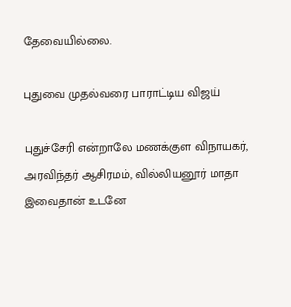தேவையில்லை.

புதுவை முதல்வரை பாராட்டிய விஜய்

புதுச்சேரி என்றாலே மணக்குள விநாயகர், அரவிந்தர் ஆசிரமம், வில்லியனூர் மாதா இவைதான் உடனே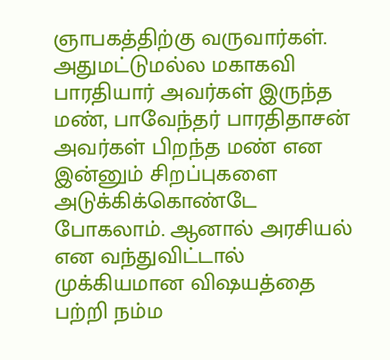ஞாபகத்திற்கு வருவார்கள். அதுமட்டுமல்ல மகாகவி பாரதியார் அவர்கள் இருந்த மண், பாவேந்தர் பாரதிதாசன் அவர்கள் பிறந்த மண் என இன்னும் சிறப்புகளை அடுக்கிக்கொண்டே போகலாம். ஆனால் அரசியல் என வந்துவிட்டால் முக்கியமான விஷயத்தை பற்றி நம்ம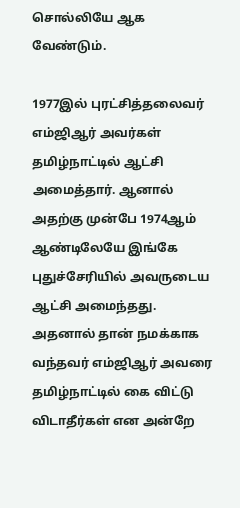சொல்லியே ஆக வேண்டும்.

1977இல் புரட்சித்தலைவர் எம்ஜிஆர் அவர்கள் தமிழ்நாட்டில் ஆட்சி அமைத்தார். ஆனால் அதற்கு முன்பே 1974ஆம் ஆண்டிலேயே இங்கே புதுச்சேரியில் அவருடைய ஆட்சி அமைந்தது. அதனால் தான் நமக்காக வந்தவர் எம்ஜிஆர் அவரை தமிழ்நாட்டில் கை விட்டு விடாதீர்கள் என அன்றே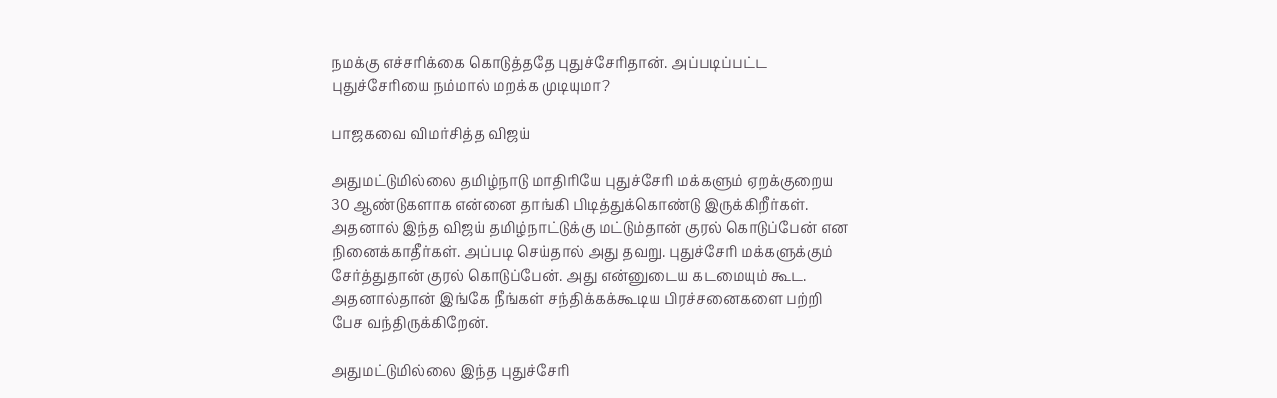நமக்கு எச்சரிக்கை கொடுத்ததே புதுச்சேரிதான். அப்படிப்பட்ட புதுச்சேரியை நம்மால் மறக்க முடியுமா?

பாஜகவை விமர்சித்த விஜய்

அதுமட்டுமில்லை தமிழ்நாடு மாதிரியே புதுச்சேரி மக்களும் ஏறக்குறைய 30 ஆண்டுகளாக என்னை தாங்கி பிடித்துக்கொண்டு இருக்கிறீர்கள். அதனால் இந்த விஜய் தமிழ்நாட்டுக்கு மட்டும்தான் குரல் கொடுப்பேன் என நினைக்காதீர்கள். அப்படி செய்தால் அது தவறு. புதுச்சேரி மக்களுக்கும் சேர்த்துதான் குரல் கொடுப்பேன். அது என்னுடைய கடமையும் கூட. அதனால்தான் இங்கே நீங்கள் சந்திக்கக்கூடிய பிரச்சனைகளை பற்றி பேச வந்திருக்கிறேன்.

அதுமட்டுமில்லை இந்த புதுச்சேரி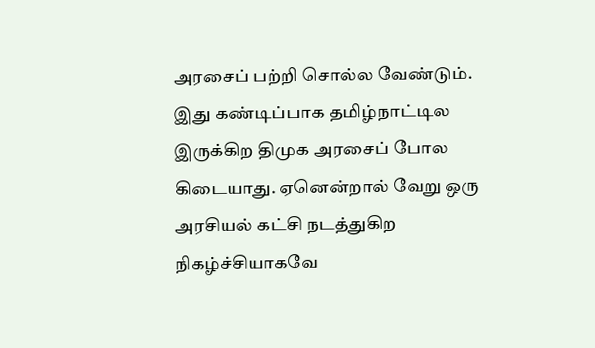அரசைப் பற்றி சொல்ல வேண்டும். இது கண்டிப்பாக தமிழ்நாட்டில இருக்கிற திமுக அரசைப் போல கிடையாது. ஏனென்றால் வேறு ஒரு அரசியல் கட்சி நடத்துகிற நிகழ்ச்சியாகவே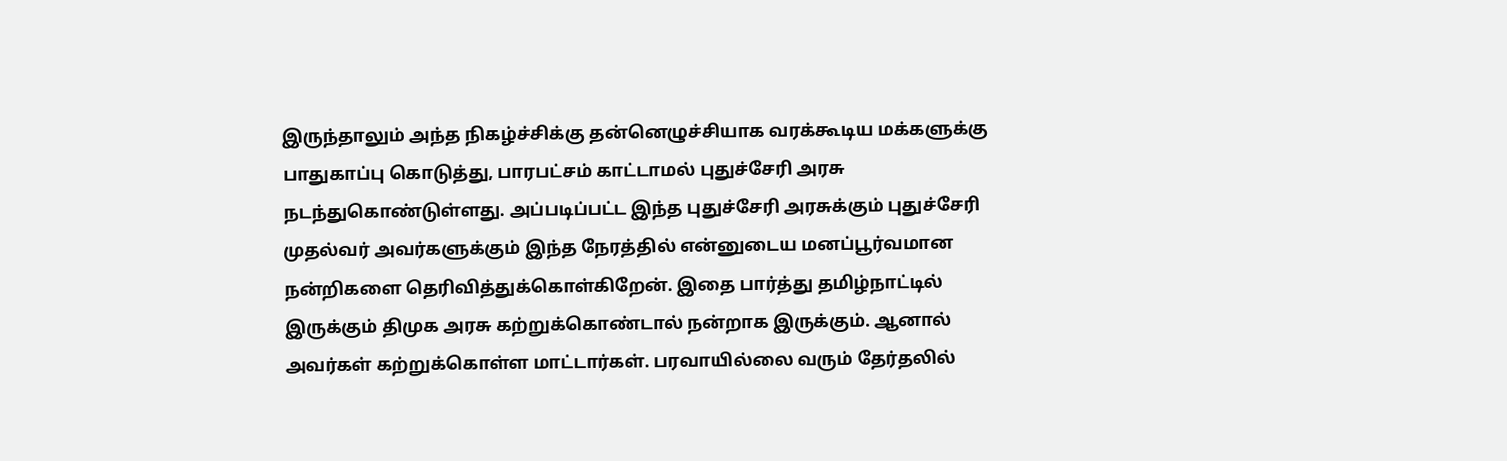இருந்தாலும் அந்த நிகழ்ச்சிக்கு தன்னெழுச்சியாக வரக்கூடிய மக்களுக்கு பாதுகாப்பு கொடுத்து, பாரபட்சம் காட்டாமல் புதுச்சேரி அரசு நடந்துகொண்டுள்ளது. அப்படிப்பட்ட இந்த புதுச்சேரி அரசுக்கும் புதுச்சேரி முதல்வர் அவர்களுக்கும் இந்த நேரத்தில் என்னுடைய மனப்பூர்வமான நன்றிகளை தெரிவித்துக்கொள்கிறேன். இதை பார்த்து தமிழ்நாட்டில் இருக்கும் திமுக அரசு கற்றுக்கொண்டால் நன்றாக இருக்கும். ஆனால் அவர்கள் கற்றுக்கொள்ள மாட்டார்கள். பரவாயில்லை வரும் தேர்தலில்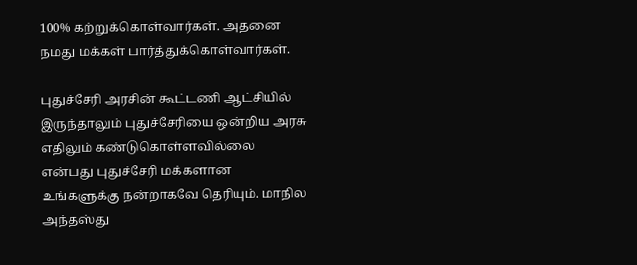100% கற்றுக்கொள்வார்கள். அதனை நமது மக்கள் பார்த்துக்கொள்வார்கள்.

புதுச்சேரி அரசின் கூட்டணி ஆட்சியில் இருந்தாலும் புதுச்சேரியை ஒன்றிய அரசு எதிலும் கண்டுகொள்ளவில்லை என்பது புதுச்சேரி மக்களான உங்களுக்கு நன்றாகவே தெரியும். மாநில அந்தஸ்து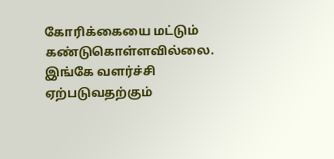கோரிக்கையை மட்டும் கண்டுகொள்ளவில்லை. இங்கே வளர்ச்சி ஏற்படுவதற்கும்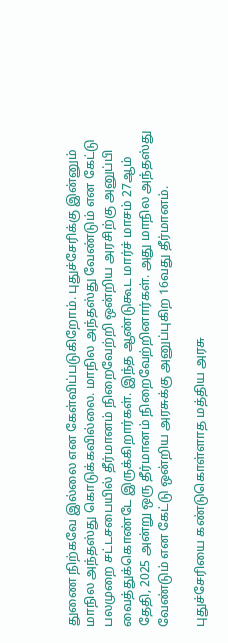துணை நிற்கவே இல்லை என கேள்விப்படுகிறோம். புதுச்சேரிக்கு இன்னும் மாநில அந்தஸ்து கொடுக்கவில்லை. மாநில அந்தஸ்து வேண்டும் என கேட்டு பலமுறை சட்டசபையில் தீர்மானம் நிறைவேற்றி ஒன்றிய அரசிற்கு அனுப்பி வைத்துக்கொண்டே இருக்கிறார்கள். இந்த ஆண்டுகூட மார்ச் மாசம் 27ஆம் தேதி, 2025 அன்று ஒரு தீர்மானம் நிறைவேற்றினார்கள். அது மாநில அந்தஸ்து வேண்டும் என கேட்டு ஒன்றிய அரசுக்கு அனுப்புகிற 16வது தீர்மானம்.

புதுச்சேரியை கண்டுகொள்ளாத மத்திய அரசு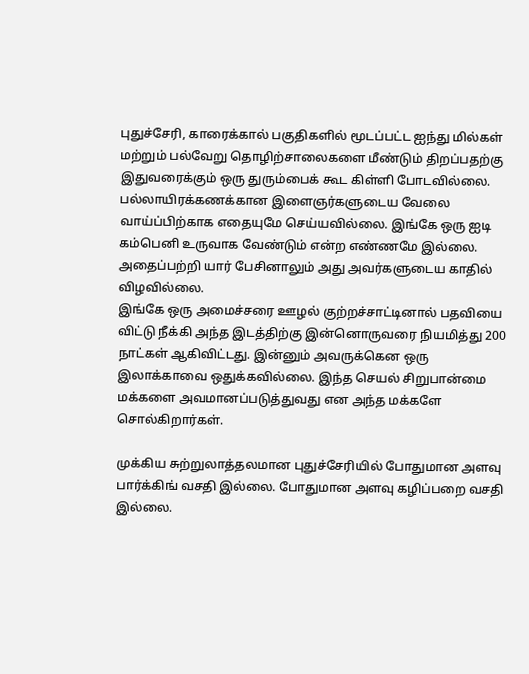புதுச்சேரி, காரைக்கால் பகுதிகளில் மூடப்பட்ட ஐந்து மில்கள் மற்றும் பல்வேறு தொழிற்சாலைகளை மீண்டும் திறப்பதற்கு இதுவரைக்கும் ஒரு துரும்பைக் கூட கிள்ளி போடவில்லை. பல்லாயிரக்கணக்கான இளைஞர்களுடைய வேலை வாய்ப்பிற்காக எதையுமே செய்யவில்லை. இங்கே ஒரு ஐடி கம்பெனி உருவாக வேண்டும் என்ற எண்ணமே இல்லை. அதைப்பற்றி யார் பேசினாலும் அது அவர்களுடைய காதில் விழவில்லை.
இங்கே ஒரு அமைச்சரை ஊழல் குற்றச்சாட்டினால் பதவியை விட்டு நீக்கி அந்த இடத்திற்கு இன்னொருவரை நியமித்து 200 நாட்கள் ஆகிவிட்டது. இன்னும் அவருக்கென ஒரு இலாக்காவை ஒதுக்கவில்லை. இந்த செயல் சிறுபான்மை மக்களை அவமானப்படுத்துவது என அந்த மக்களே சொல்கிறார்கள்.

முக்கிய சுற்றுலாத்தலமான புதுச்சேரியில் போதுமான அளவு பார்க்கிங் வசதி இல்லை. போதுமான அளவு கழிப்பறை வசதி இல்லை.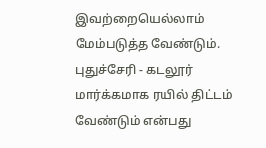இவற்றையெல்லாம் மேம்படுத்த வேண்டும். புதுச்சேரி - கடலூர் மார்க்கமாக ரயில் திட்டம் வேண்டும் என்பது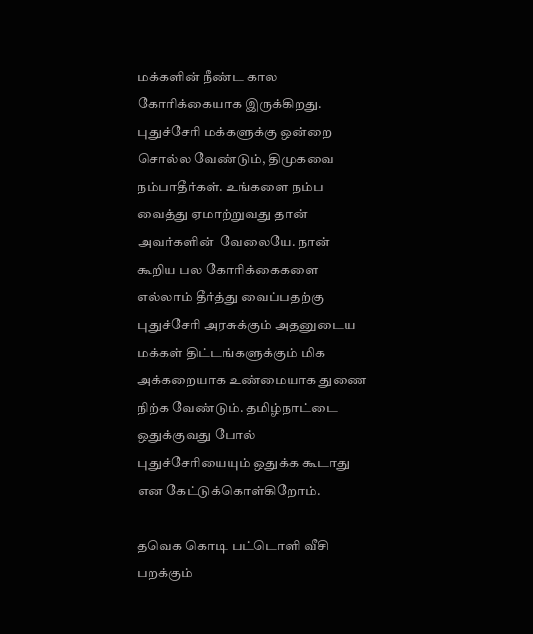மக்களின் நீண்ட கால கோரிக்கையாக இருக்கிறது. புதுச்சேரி மக்களுக்கு ஒன்றை சொல்ல வேண்டும், திமுகவை நம்பாதீர்கள். உங்களை நம்ப வைத்து ஏமாற்றுவது தான் அவர்களின்  வேலையே. நான் கூறிய பல கோரிக்கைகளை எல்லாம் தீர்த்து வைப்பதற்கு புதுச்சேரி அரசுக்கும் அதனுடைய மக்கள் திட்டங்களுக்கும் மிக அக்கறையாக உண்மையாக துணை நிற்க வேண்டும். தமிழ்நாட்டை ஒதுக்குவது போல் புதுச்சேரியையும் ஒதுக்க கூடாது என கேட்டுக்கொள்கிறோம்.

தவெக கொடி பட்டொளி வீசி பறக்கும்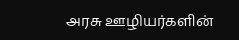அரசு ஊழியர்களின்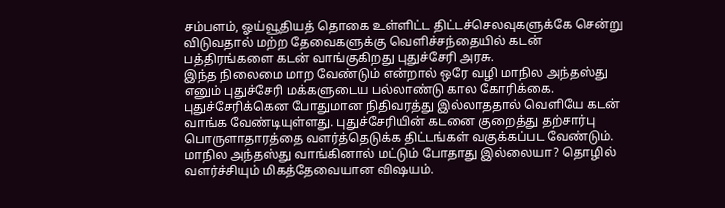சம்பளம், ஓய்வூதியத் தொகை உள்ளிட்ட திட்டச்செலவுகளுக்கே சென்று விடுவதால் மற்ற தேவைகளுக்கு வெளிச்சந்தையில் கடன் பத்திரங்களை கடன் வாங்குகிறது புதுச்சேரி அரசு.
இந்த நிலைமை மாற வேண்டும் என்றால் ஒரே வழி மாநில அந்தஸ்து எனும் புதுச்சேரி மக்களுடைய பல்லாண்டு கால கோரிக்கை.  புதுச்சேரிக்கென போதுமான நிதிவரத்து இல்லாததால் வெளியே கடன் வாங்க வேண்டியுள்ளது. புதுச்சேரியின் கடனை குறைத்து தற்சார்பு பொருளாதாரத்தை வளர்த்தெடுக்க திட்டங்கள் வகுக்கப்பட வேண்டும். மாநில அந்தஸ்து வாங்கினால் மட்டும் போதாது இல்லையா? தொழில் வளர்ச்சியும் மிகத்தேவையான விஷயம்.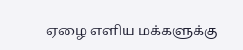ஏழை எளிய மக்களுக்கு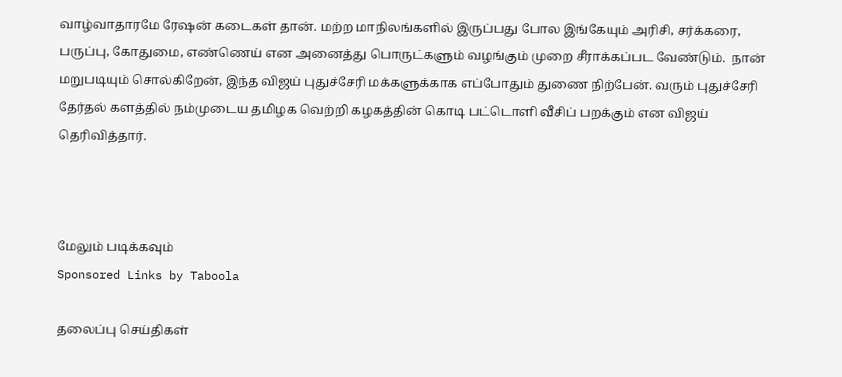வாழ்வாதாரமே ரேஷன் கடைகள் தான். மற்ற மாநிலங்களில் இருப்பது போல இங்கேயும் அரிசி, சர்க்கரை, பருப்பு, கோதுமை, எண்ணெய் என அனைத்து பொருட்களும் வழங்கும் முறை சீராக்கப்பட வேண்டும்.  நான் மறுபடியும் சொல்கிறேன், இந்த விஜய் புதுச்சேரி மக்களுக்காக எப்போதும் துணை நிற்பேன். வரும் புதுச்சேரி தேர்தல் களத்தில் நம்முடைய தமிழக வெற்றி கழகத்தின் கொடி பட்டொளி வீசிப் பறக்கும் என விஜய் தெரிவித்தார்.



மேலும் படிக்கவும்
Sponsored Links by Taboola

தலைப்பு செய்திகள்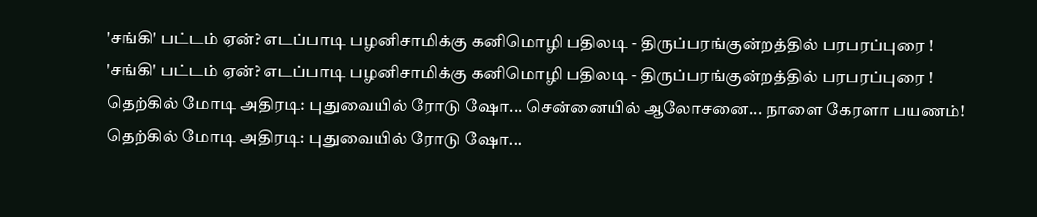'சங்கி' பட்டம் ஏன்? எடப்பாடி பழனிசாமிக்கு கனிமொழி பதிலடி - திருப்பரங்குன்றத்தில் பரபரப்புரை !
'சங்கி' பட்டம் ஏன்? எடப்பாடி பழனிசாமிக்கு கனிமொழி பதிலடி - திருப்பரங்குன்றத்தில் பரபரப்புரை !
தெற்கில் மோடி அதிரடி: புதுவையில் ரோடு ஷோ... சென்னையில் ஆலோசனை... நாளை கேரளா பயணம்!
தெற்கில் மோடி அதிரடி: புதுவையில் ரோடு ஷோ...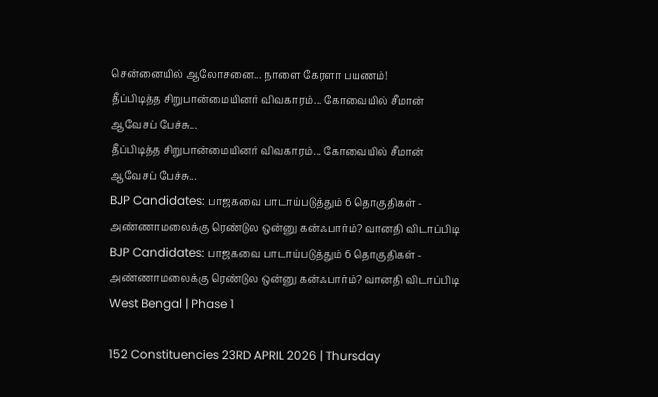சென்னையில் ஆலோசனை... நாளை கேரளா பயணம்!
தீப்பிடித்த சிறுபான்மையினர் விவகாரம்... கோவையில் சீமான் ஆவேசப் பேச்சு...
தீப்பிடித்த சிறுபான்மையினர் விவகாரம்... கோவையில் சீமான் ஆவேசப் பேச்சு...
BJP Candidates: பாஜகவை பாடாய்படுத்தும் 6 தொகுதிகள் - அண்ணாமலைக்கு ரெண்டுல ஒன்னு கன்ஃபார்ம்? வானதி விடாப்பிடி
BJP Candidates: பாஜகவை பாடாய்படுத்தும் 6 தொகுதிகள் - அண்ணாமலைக்கு ரெண்டுல ஒன்னு கன்ஃபார்ம்? வானதி விடாப்பிடி
West Bengal | Phase 1

152 Constituencies 23RD APRIL 2026 | Thursday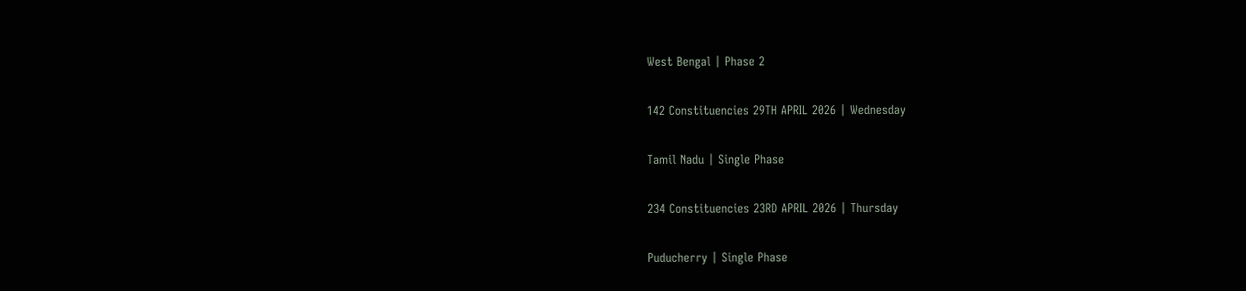West Bengal | Phase 2

142 Constituencies 29TH APRIL 2026 | Wednesday

Tamil Nadu | Single Phase

234 Constituencies 23RD APRIL 2026 | Thursday

Puducherry | Single Phase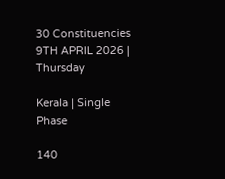30 Constituencies 9TH APRIL 2026 | Thursday

Kerala | Single Phase

140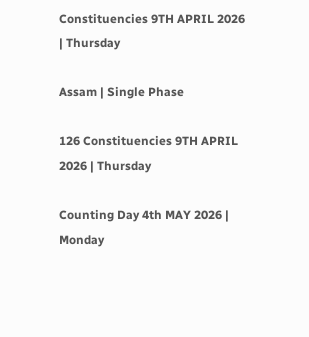Constituencies 9TH APRIL 2026 | Thursday

Assam | Single Phase

126 Constituencies 9TH APRIL 2026 | Thursday

Counting Day 4th MAY 2026 | Monday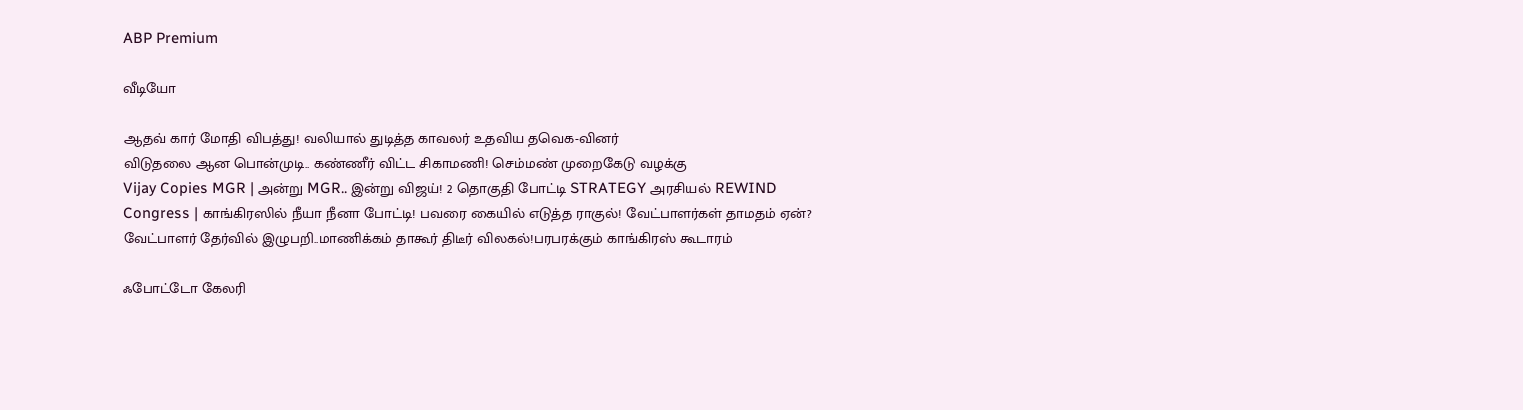ABP Premium

வீடியோ

ஆதவ் கார் மோதி விபத்து! வலியால் துடித்த காவலர் உதவிய தவெக-வினர்
விடுதலை ஆன பொன்முடி.. கண்ணீர் விட்ட சிகாமணி! செம்மண் முறைகேடு வழக்கு
Vijay Copies MGR | அன்று MGR.. இன்று விஜய்! 2 தொகுதி போட்டி STRATEGY அரசியல் REWIND
Congress | காங்கிரஸில் நீயா நீனா போட்டி! பவரை கையில் எடுத்த ராகுல்! வேட்பாளர்கள் தாமதம் ஏன்?
வேட்பாளர் தேர்வில் இழுபறி..மாணிக்கம் தாகூர் திடீர் விலகல்!பரபரக்கும் காங்கிரஸ் கூடாரம்

ஃபோட்டோ கேலரி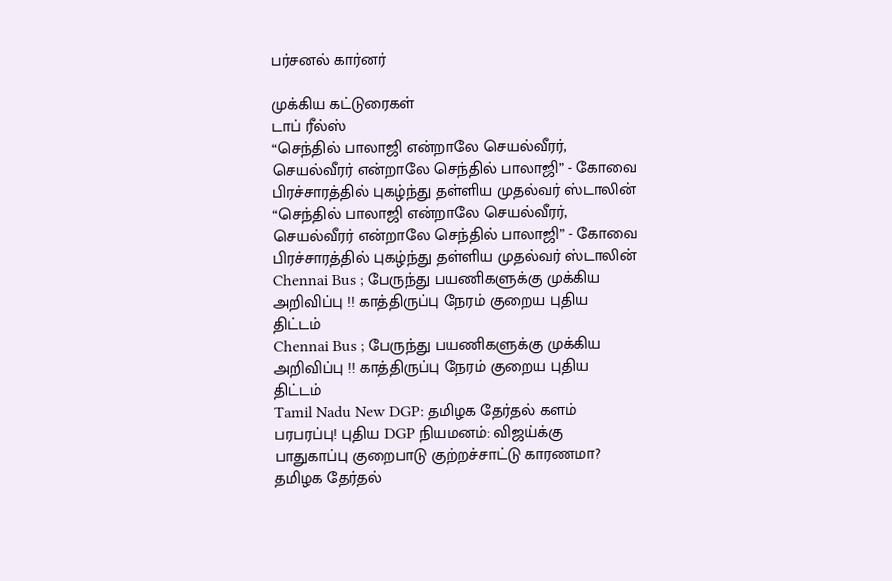பர்சனல் கார்னர்

முக்கிய கட்டுரைகள்
டாப் ரீல்ஸ்
“செந்தில் பாலாஜி என்றாலே செயல்வீரர், செயல்வீரர் என்றாலே செந்தில் பாலாஜி” - கோவை பிரச்சாரத்தில் புகழ்ந்து தள்ளிய முதல்வர் ஸ்டாலின்
“செந்தில் பாலாஜி என்றாலே செயல்வீரர், செயல்வீரர் என்றாலே செந்தில் பாலாஜி” - கோவை பிரச்சாரத்தில் புகழ்ந்து தள்ளிய முதல்வர் ஸ்டாலின்
Chennai Bus ; பேருந்து பயணிகளுக்கு முக்கிய அறிவிப்பு !! காத்திருப்பு நேரம் குறைய புதிய திட்டம்
Chennai Bus ; பேருந்து பயணிகளுக்கு முக்கிய அறிவிப்பு !! காத்திருப்பு நேரம் குறைய புதிய திட்டம்
Tamil Nadu New DGP: தமிழக தேர்தல் களம் பரபரப்பு! புதிய DGP நியமனம்: விஜய்க்கு பாதுகாப்பு குறைபாடு குற்றச்சாட்டு காரணமா?
தமிழக தேர்தல்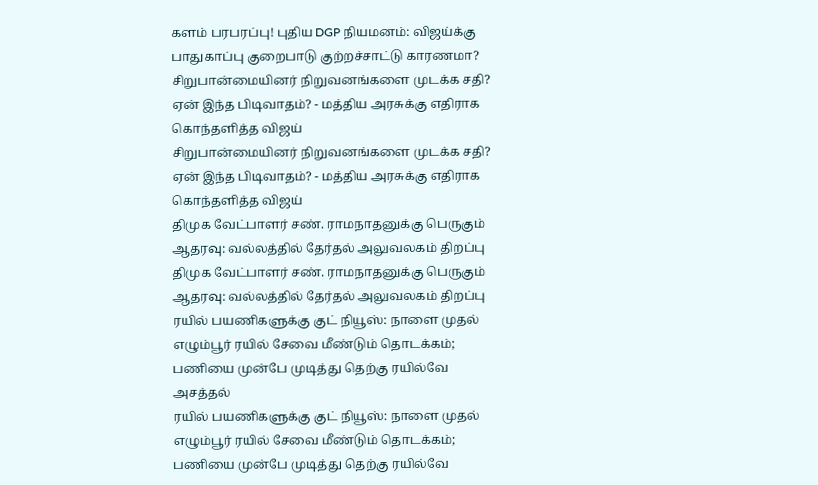களம் பரபரப்பு! புதிய DGP நியமனம்: விஜய்க்கு பாதுகாப்பு குறைபாடு குற்றச்சாட்டு காரணமா?
சிறுபான்மையினர் நிறுவனங்களை முடக்க சதி? ஏன் இந்த பிடிவாதம்? - மத்திய அரசுக்கு எதிராக கொந்தளித்த விஜய்
சிறுபான்மையினர் நிறுவனங்களை முடக்க சதி? ஏன் இந்த பிடிவாதம்? - மத்திய அரசுக்கு எதிராக கொந்தளித்த விஜய்
திமுக வேட்பாளர் சண். ராமநாதனுக்கு பெருகும் ஆதரவு: வல்லத்தில் தேர்தல் அலுவலகம் திறப்பு
திமுக வேட்பாளர் சண். ராமநாதனுக்கு பெருகும் ஆதரவு: வல்லத்தில் தேர்தல் அலுவலகம் திறப்பு
ரயில் பயணிகளுக்கு குட் நியூஸ்: நாளை முதல் எழும்பூர் ரயில் சேவை மீண்டும் தொடக்கம்; பணியை முன்பே முடித்து தெற்கு ரயில்வே அசத்தல்
ரயில் பயணிகளுக்கு குட் நியூஸ்: நாளை முதல் எழும்பூர் ரயில் சேவை மீண்டும் தொடக்கம்; பணியை முன்பே முடித்து தெற்கு ரயில்வே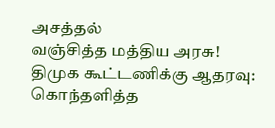அசத்தல்
வஞ்சித்த மத்திய அரசு! திமுக கூட்டணிக்கு ஆதரவு: கொந்தளித்த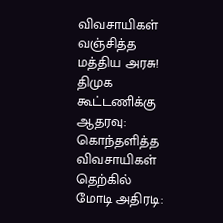விவசாயிகள்
வஞ்சித்த மத்திய அரசு! திமுக கூட்டணிக்கு ஆதரவு: கொந்தளித்த விவசாயிகள்
தெற்கில் மோடி அதிரடி: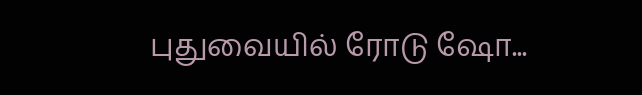புதுவையில் ரோடு ஷோ...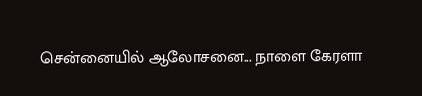சென்னையில் ஆலோசனை... நாளை கேரளா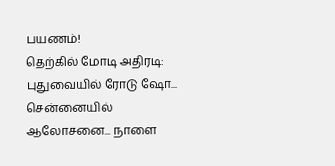பயணம்!
தெற்கில் மோடி அதிரடி: புதுவையில் ரோடு ஷோ... சென்னையில் ஆலோசனை... நாளை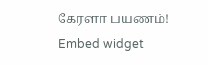கேரளா பயணம்!
Embed widget